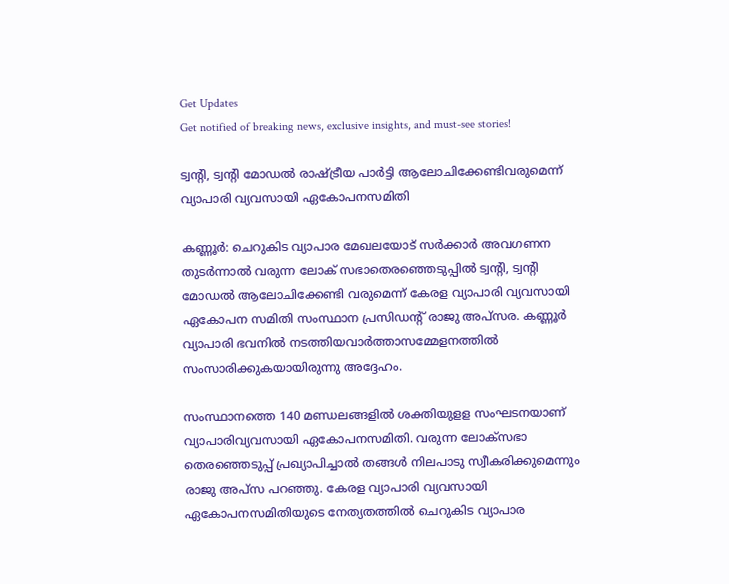Get Updates
Get notified of breaking news, exclusive insights, and must-see stories!

ട്വന്റി, ട്വന്റി മോഡല്‍ രാഷ്ട്രീയ പാര്‍ട്ടി ആലോചിക്കേണ്ടിവരുമെന്ന് വ്യാപാരി വ്യവസായി ഏകോപനസമിതി

കണ്ണൂര്‍: ചെറുകിട വ്യാപാര മേഖലയോട് സര്‍ക്കാര്‍ അവഗണന തുടര്‍ന്നാല്‍ വരുന്ന ലോക്‌ സഭാതെരഞ്ഞെടുപ്പില്‍ ട്വന്റി, ട്വന്റി മോഡല്‍ ആലോചിക്കേണ്ടി വരുമെന്ന് കേരള വ്യാപാരി വ്യവസായി ഏകോപന സമിതി സംസ്ഥാന പ്രസിഡന്റ് രാജു അപ്സര. കണ്ണൂര്‍ വ്യാപാരി ഭവനില്‍ നടത്തിയവാര്‍ത്താസമ്മേളനത്തില്‍ സംസാരിക്കുകയായിരുന്നു അദ്ദേഹം.

സംസ്ഥാനത്തെ 140 മണ്ഡലങ്ങളില്‍ ശക്തിയുളള സംഘടനയാണ് വ്യാപാരിവ്യവസായി ഏകോപനസമിതി. വരുന്ന ലോക്‌സഭാ തെരഞ്ഞെടുപ്പ് പ്രഖ്യാപിച്ചാല്‍ തങ്ങള്‍ നിലപാടു സ്വീകരിക്കുമെന്നും രാജു അപ്‌സ പറഞ്ഞു. കേരള വ്യാപാരി വ്യവസായി ഏകോപനസമിതിയുടെ നേത്യതത്തില്‍ ചെറുകിട വ്യാപാര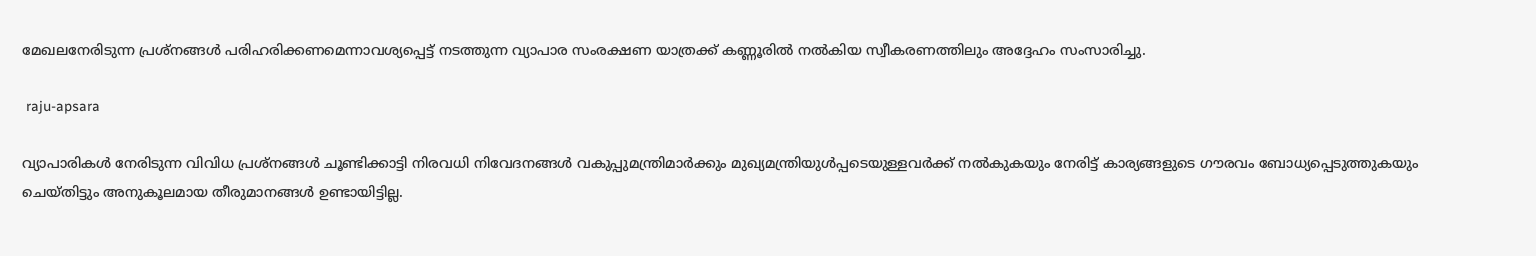മേഖലനേരിടുന്ന പ്രശ്നങ്ങള്‍ പരിഹരിക്കണമെന്നാവശ്യപ്പെട്ട് നടത്തുന്ന വ്യാപാര സംരക്ഷണ യാത്രക്ക് കണ്ണൂരില്‍ നല്‍കിയ സ്വീകരണത്തിലും അദ്ദേഹം സംസാരിച്ചു.

 raju-apsara

വ്യാപാരികള്‍ നേരിടുന്ന വിവിധ പ്രശ്നങ്ങള്‍ ചൂണ്ടിക്കാട്ടി നിരവധി നിവേദനങ്ങള്‍ വകുപ്പുമന്ത്രിമാര്‍ക്കും മുഖ്യമന്ത്രിയുള്‍പ്പടെയുള്ളവര്‍ക്ക് നല്‍കുകയും നേരിട്ട് കാര്യങ്ങളുടെ ഗൗരവം ബോധ്യപ്പെടുത്തുകയും ചെയ്തിട്ടും അനുകൂലമായ തീരുമാനങ്ങള്‍ ഉണ്ടായിട്ടില്ല.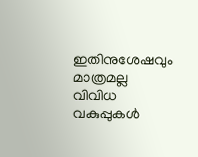ഇതിനുശേഷവും മാത്രമല്ല വിവിധ വകുപ്പുകള്‍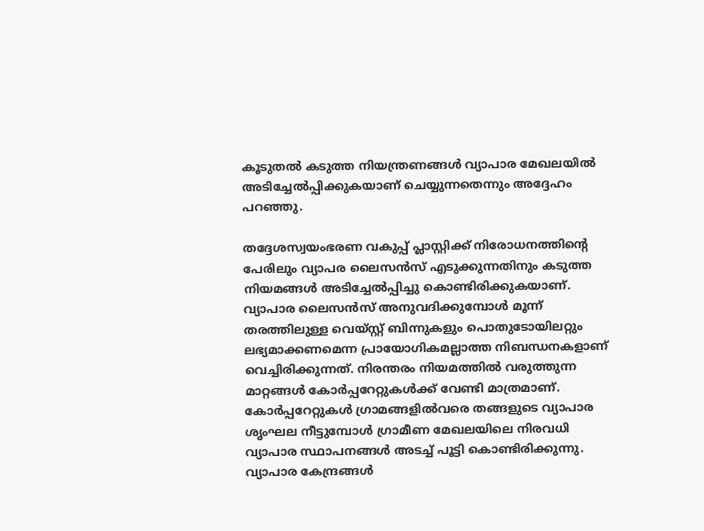കൂടുതല്‍ കടുത്ത നിയന്ത്രണങ്ങള്‍ വ്യാപാര മേഖലയില്‍ അടിച്ചേല്‍പ്പിക്കുകയാണ് ചെയ്യുന്നതെന്നും അദ്ദേഹം പറഞ്ഞു.

തദ്ദേശസ്വയംഭരണ വകുപ്പ് പ്ലാസ്റ്റിക്ക് നിരോധനത്തിന്റെ പേരിലും വ്യാപര ലൈസന്‍സ് എടുക്കുന്നതിനും കടുത്ത നിയമങ്ങള്‍ അടിച്ചേല്‍പ്പിച്ചു കൊണ്ടിരിക്കുകയാണ്. വ്യാപാര ലൈസന്‍സ് അനുവദിക്കുമ്പോള്‍ മൂന്ന് തരത്തിലുള്ള വെയ്സ്റ്റ് ബിന്നുകളും പൊതുടോയിലറ്റും ലഭ്യമാക്കണമെന്ന പ്രായോഗികമല്ലാത്ത നിബന്ധനകളാണ് വെച്ചിരിക്കുന്നത്. നിരന്തരം നിയമത്തില്‍ വരുത്തുന്ന മാറ്റങ്ങള്‍ കോര്‍പ്പറേറ്റുകള്‍ക്ക് വേണ്ടി മാത്രമാണ്. കോര്‍പ്പറേറ്റുകള്‍ ഗ്രാമങ്ങളില്‍വരെ തങ്ങളുടെ വ്യാപാര ശൃംഘല നീട്ടുമ്പോള്‍ ഗ്രാമീണ മേഖലയിലെ നിരവധി വ്യാപാര സ്ഥാപനങ്ങള്‍ അടച്ച് പൂട്ടി കൊണ്ടിരിക്കുന്നു. വ്യാപാര കേന്ദ്രങ്ങള്‍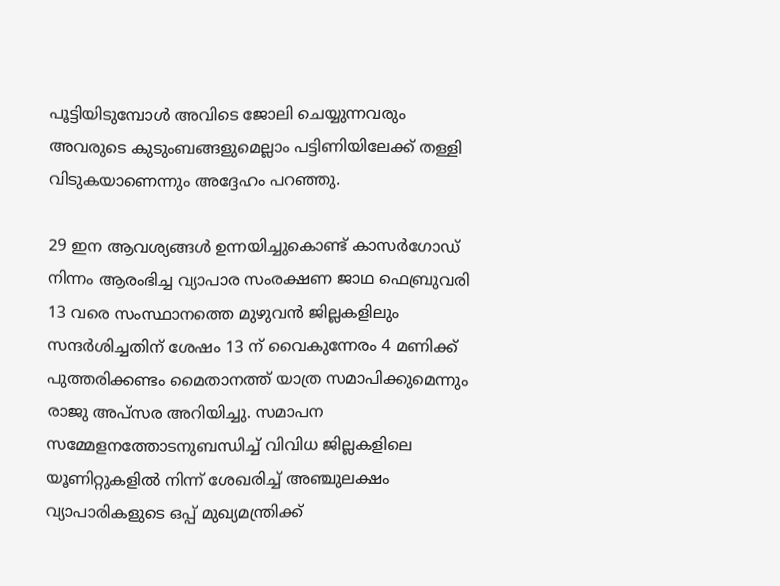പൂട്ടിയിടുമ്പോള്‍ അവിടെ ജോലി ചെയ്യുന്നവരും അവരുടെ കുടുംബങ്ങളുമെല്ലാം പട്ടിണിയിലേക്ക് തള്ളി വിടുകയാണെന്നും അദ്ദേഹം പറഞ്ഞു.

29 ഇന ആവശ്യങ്ങള്‍ ഉന്നയിച്ചുകൊണ്ട് കാസര്‍ഗോഡ് നിന്നം ആരംഭിച്ച വ്യാപാര സംരക്ഷണ ജാഥ ഫെബ്രുവരി 13 വരെ സംസ്ഥാനത്തെ മുഴുവന്‍ ജില്ലകളിലും സന്ദര്‍ശിച്ചതിന് ശേഷം 13 ന് വൈകുന്നേരം 4 മണിക്ക് പുത്തരിക്കണ്ടം മൈതാനത്ത് യാത്ര സമാപിക്കുമെന്നും രാജു അപ്‌സര അറിയിച്ചു. സമാപന സമ്മേളനത്തോടനുബന്ധിച്ച് വിവിധ ജില്ലകളിലെ യൂണിറ്റുകളില്‍ നിന്ന് ശേഖരിച്ച് അഞ്ചുലക്ഷം വ്യാപാരികളുടെ ഒപ്പ് മുഖ്യമന്ത്രിക്ക്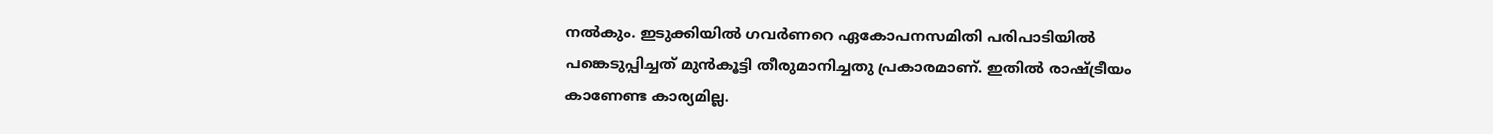നല്‍കും. ഇടുക്കിയില്‍ ഗവര്‍ണറെ ഏകോപനസമിതി പരിപാടിയില്‍ പങ്കെടുപ്പിച്ചത് മുന്‍കൂട്ടി തീരുമാനിച്ചതു പ്രകാരമാണ്. ഇതില്‍ രാഷ്ട്രീയം കാണേണ്ട കാര്യമില്ല.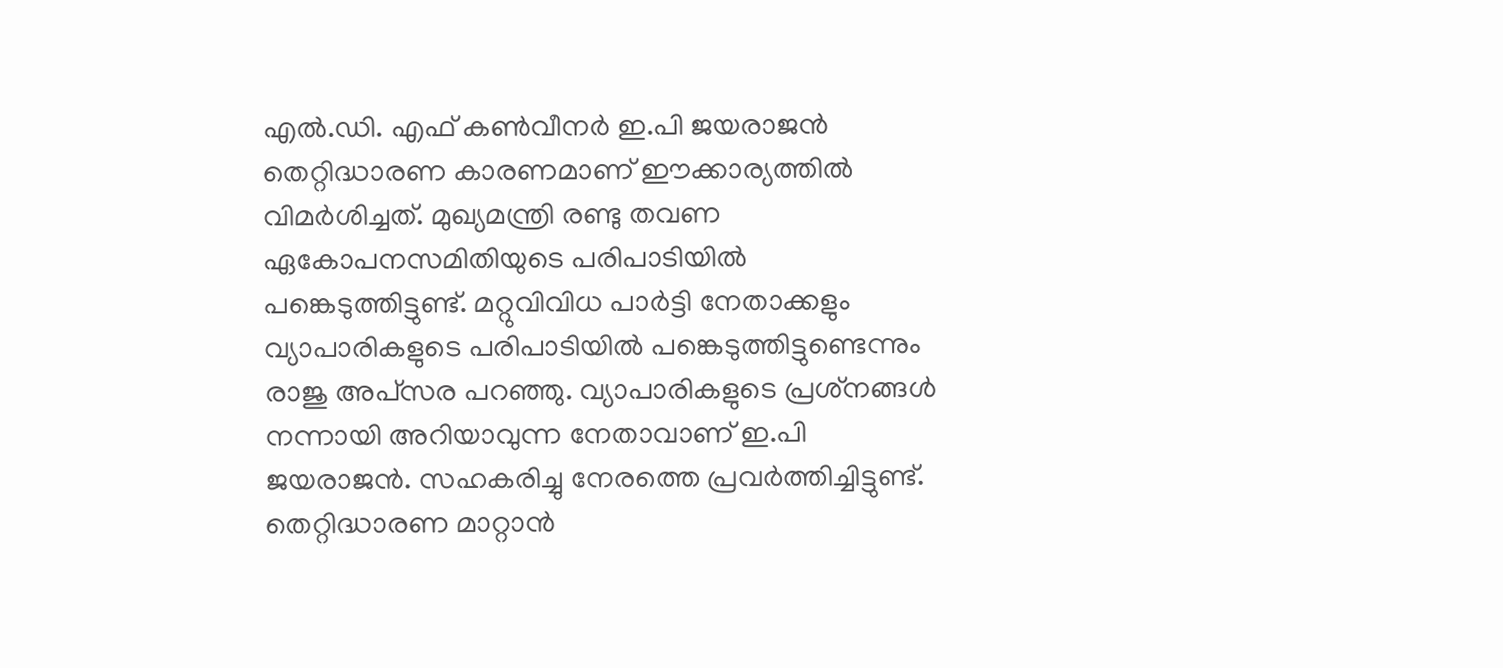എല്‍.ഡി. എഫ് കണ്‍വീനര്‍ ഇ.പി ജയരാജന്‍ തെറ്റിദ്ധാരണ കാരണമാണ് ഈക്കാര്യത്തില്‍ വിമര്‍ശിച്ചത്. മുഖ്യമന്ത്രി രണ്ടു തവണ ഏകോപനസമിതിയുടെ പരിപാടിയില്‍ പങ്കെടുത്തിട്ടുണ്ട്. മറ്റുവിവിധ പാര്‍ട്ടി നേതാക്കളും വ്യാപാരികളുടെ പരിപാടിയില്‍ പങ്കെടുത്തിട്ടുണ്ടെന്നും രാജു അപ്‌സര പറഞ്ഞു. വ്യാപാരികളുടെ പ്രശ്‌നങ്ങള്‍ നന്നായി അറിയാവുന്ന നേതാവാണ് ഇ.പി ജയരാജന്‍. സഹകരിച്ചു നേരത്തെ പ്രവര്‍ത്തിച്ചിട്ടുണ്ട്. തെറ്റിദ്ധാരണ മാറ്റാന്‍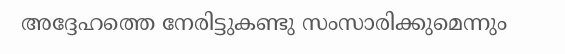അദ്ദേഹത്തെ നേരിട്ടുകണ്ടു സംസാരിക്കുമെന്നും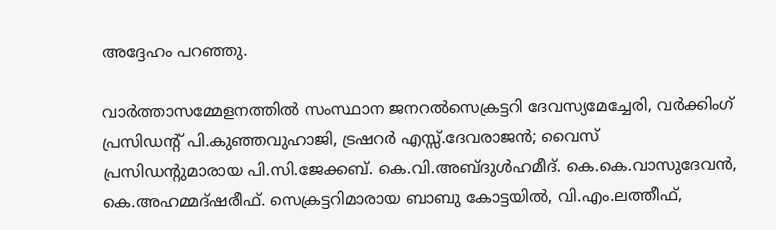അദ്ദേഹം പറഞ്ഞു.

വാര്‍ത്താസമ്മേളനത്തില്‍ സംസ്ഥാന ജനറല്‍സെക്രട്ടറി ദേവസ്യമേച്ചേരി, വര്‍ക്കിംഗ് പ്രസിഡന്റ് പി.കുഞ്ഞവുഹാജി, ട്രഷറര്‍ എസ്സ്.ദേവരാജന്‍; വൈസ് പ്രസിഡന്റുമാരായ പി.സി.ജേക്കബ്. കെ.വി.അബ്ദുള്‍ഹമീദ്. കെ.കെ.വാസുദേവന്‍, കെ.അഹമ്മദ്ഷരീഫ്. സെക്രട്ടറിമാരായ ബാബു കോട്ടയില്‍, വി.എം.ലത്തീഫ്,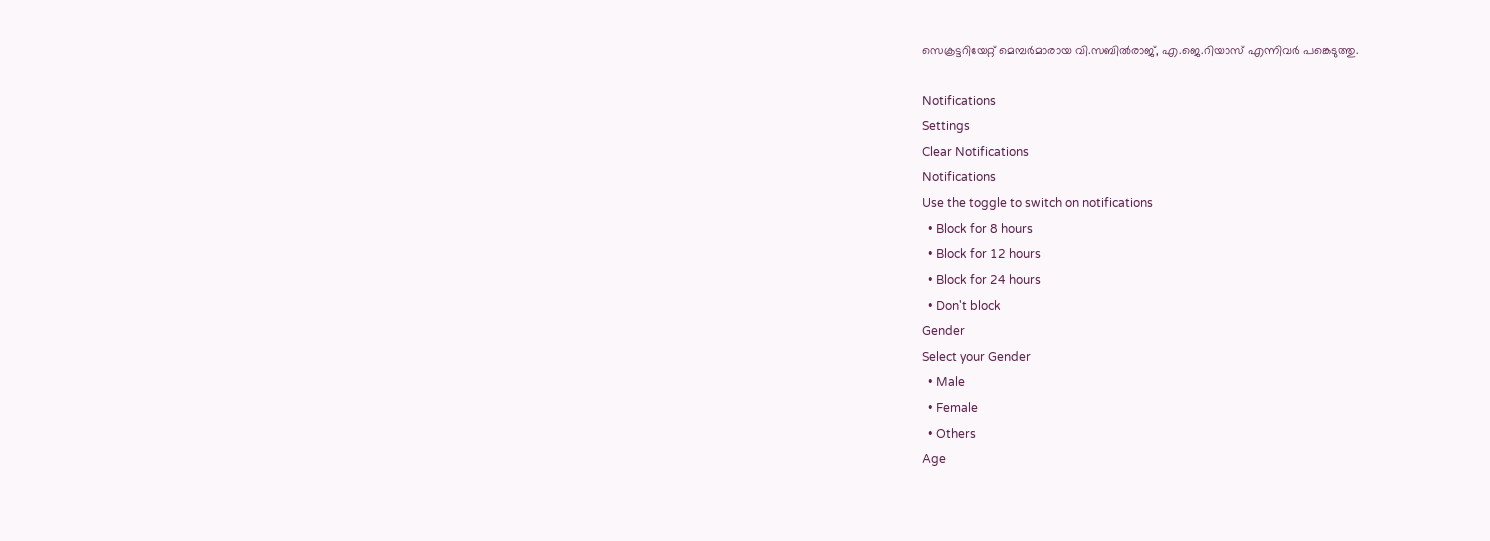സെക്രട്ടറിയേറ്റ് മെമ്പര്‍മാരായ വി.സബില്‍രാജ്, എ.ജെ.റിയാസ് എന്നിവര്‍ പങ്കെടുത്തു.

Notifications
Settings
Clear Notifications
Notifications
Use the toggle to switch on notifications
  • Block for 8 hours
  • Block for 12 hours
  • Block for 24 hours
  • Don't block
Gender
Select your Gender
  • Male
  • Female
  • Others
Age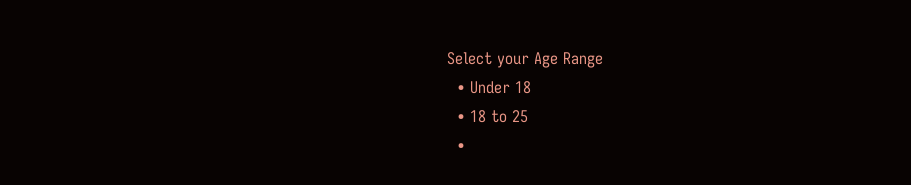Select your Age Range
  • Under 18
  • 18 to 25
  •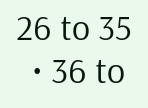26 to 35
  • 36 to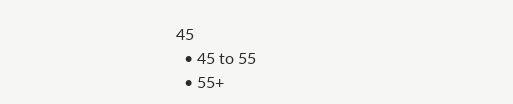45
  • 45 to 55
  • 55+